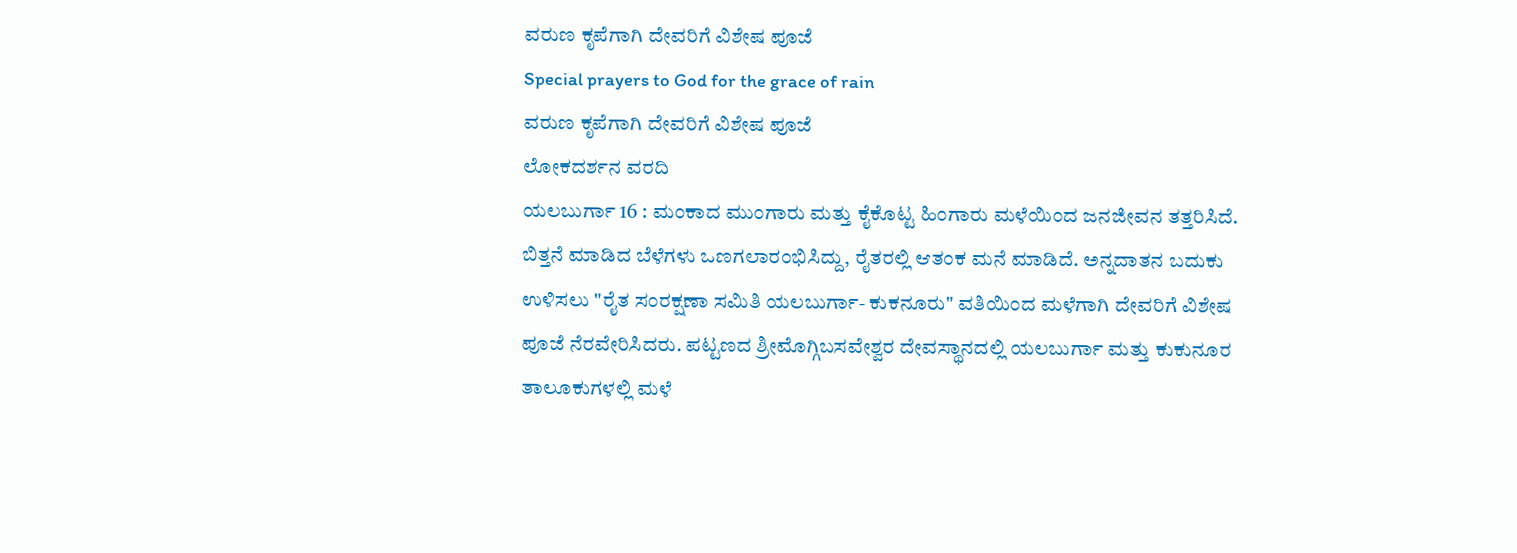ವರುಣ ಕೃಪೆಗಾಗಿ ದೇವರಿಗೆ ವಿಶೇಷ ಪೂಜೆ
Special prayers to God for the grace of rain
ವರುಣ ಕೃಪೆಗಾಗಿ ದೇವರಿಗೆ ವಿಶೇಷ ಪೂಜೆ
ಲೋಕದರ್ಶನ ವರದಿ
ಯಲಬುರ್ಗಾ 16 : ಮಂಕಾದ ಮುಂಗಾರು ಮತ್ತು ಕೈಕೊಟ್ಟ ಹಿಂಗಾರು ಮಳೆಯಿಂದ ಜನಜೀವನ ತತ್ತರಿಸಿದೆ. ಬಿತ್ತನೆ ಮಾಡಿದ ಬೆಳೆಗಳು ಒಣಗಲಾರಂಭಿಸಿದ್ದು, ರೈತರಲ್ಲಿ ಆತಂಕ ಮನೆ ಮಾಡಿದೆ. ಅನ್ನದಾತನ ಬದುಕು ಉಳಿಸಲು "ರೈತ ಸಂರಕ್ಷಣಾ ಸಮಿತಿ ಯಲಬುರ್ಗಾ- ಕುಕನೂರು" ವತಿಯಿಂದ ಮಳೆಗಾಗಿ ದೇವರಿಗೆ ವಿಶೇಷ ಪೂಜೆ ನೆರವೇರಿಸಿದರು. ಪಟ್ಟಣದ ಶ್ರೀಮೊಗ್ಗಿಬಸವೇಶ್ವರ ದೇವಸ್ಥಾನದಲ್ಲಿ ಯಲಬುರ್ಗಾ ಮತ್ತು ಕುಕುನೂರ ತಾಲೂಕುಗಳಲ್ಲಿ ಮಳೆ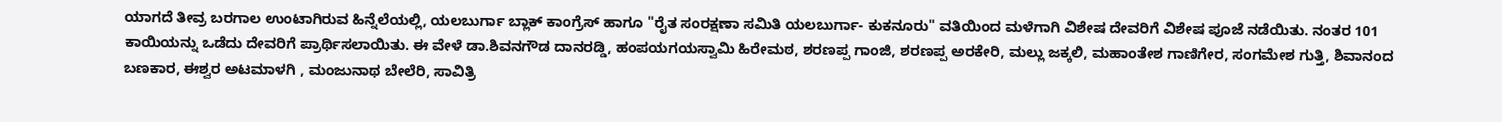ಯಾಗದೆ ತೀವ್ರ ಬರಗಾಲ ಉಂಟಾಗಿರುವ ಹಿನ್ನೆಲೆಯಲ್ಲಿ, ಯಲಬುರ್ಗಾ ಬ್ಲಾಕ್ ಕಾಂಗ್ರೆಸ್ ಹಾಗೂ "ರೈತ ಸಂರಕ್ಷಣಾ ಸಮಿತಿ ಯಲಬುರ್ಗಾ- ಕುಕನೂರು" ವತಿಯಿಂದ ಮಳೆಗಾಗಿ ವಿಶೇಷ ದೇವರಿಗೆ ವಿಶೇಷ ಪೂಜೆ ನಡೆಯಿತು. ನಂತರ 101 ಕಾಯಿಯನ್ನು ಒಡೆದು ದೇವರಿಗೆ ಪ್ರಾರ್ಥಿಸಲಾಯಿತು. ಈ ವೇಳೆ ಡಾ.ಶಿವನಗೌಡ ದಾನರಡ್ಡಿ, ಹಂಪಯಗಯಸ್ವಾಮಿ ಹಿರೇಮಠ, ಶರಣಪ್ಪ ಗಾಂಜಿ, ಶರಣಪ್ಪ ಅರಕೇರಿ, ಮಲ್ಲು ಜಕ್ಕಲಿ, ಮಹಾಂತೇಶ ಗಾಣಿಗೇರ, ಸಂಗಮೇಶ ಗುತ್ತಿ, ಶಿವಾನಂದ ಬಣಕಾರ, ಈಶ್ವರ ಅಟಮಾಳಗಿ , ಮಂಜುನಾಥ ಬೇಲೆರಿ, ಸಾವಿತ್ರಿ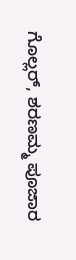ಗೊಲ್ಲರ್, ಶರಣಮ್ಮ ಪೂಜಾರ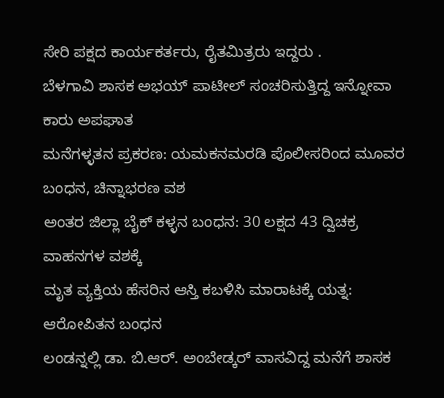ಸೇರಿ ಪಕ್ಷದ ಕಾರ್ಯಕರ್ತರು, ರೈತಮಿತ್ರರು ಇದ್ದರು .
ಬೆಳಗಾವಿ ಶಾಸಕ ಅಭಯ್ ಪಾಟೀಲ್ ಸಂಚರಿಸುತ್ತಿದ್ದ ಇನ್ನೋವಾ ಕಾರು ಅಪಘಾತ
ಮನೆಗಳ್ಳತನ ಪ್ರಕರಣ: ಯಮಕನಮರಡಿ ಪೊಲೀಸರಿಂದ ಮೂವರ ಬಂಧನ, ಚಿನ್ನಾಭರಣ ವಶ
ಅಂತರ ಜಿಲ್ಲಾ ಬೈಕ್ ಕಳ್ಳನ ಬಂಧನ: 30 ಲಕ್ಷದ 43 ದ್ವಿಚಕ್ರ ವಾಹನಗಳ ವಶಕ್ಕೆ
ಮೃತ ವ್ಯಕ್ತಿಯ ಹೆಸರಿನ ಆಸ್ತಿ ಕಬಳಿಸಿ ಮಾರಾಟಕ್ಕೆ ಯತ್ನ: ಆರೋಪಿತನ ಬಂಧನ
ಲಂಡನ್ನಲ್ಲಿ ಡಾ. ಬಿ.ಆರ್. ಅಂಬೇಡ್ಕರ್ ವಾಸವಿದ್ದ ಮನೆಗೆ ಶಾಸಕ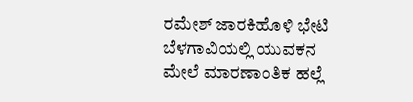ರಮೇಶ್ ಜಾರಕಿಹೊಳಿ ಭೇಟಿ
ಬೆಳಗಾವಿಯಲ್ಲಿ ಯುವಕನ ಮೇಲೆ ಮಾರಣಾಂತಿಕ ಹಲ್ಲೆ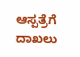ಆಸ್ಪತ್ರೆಗೆ ದಾಖಲು